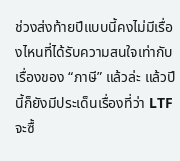ช่วงส่งท้ายปีแบบนี้คงไม่มีเรื่องไหนที่ได้รับความสนใจเท่ากับเรื่องของ “ภาษี” แล้วล่ะ แล้วปีนี้ก็ยังมีประเด็นเรื่องที่ว่า LTF จะซื้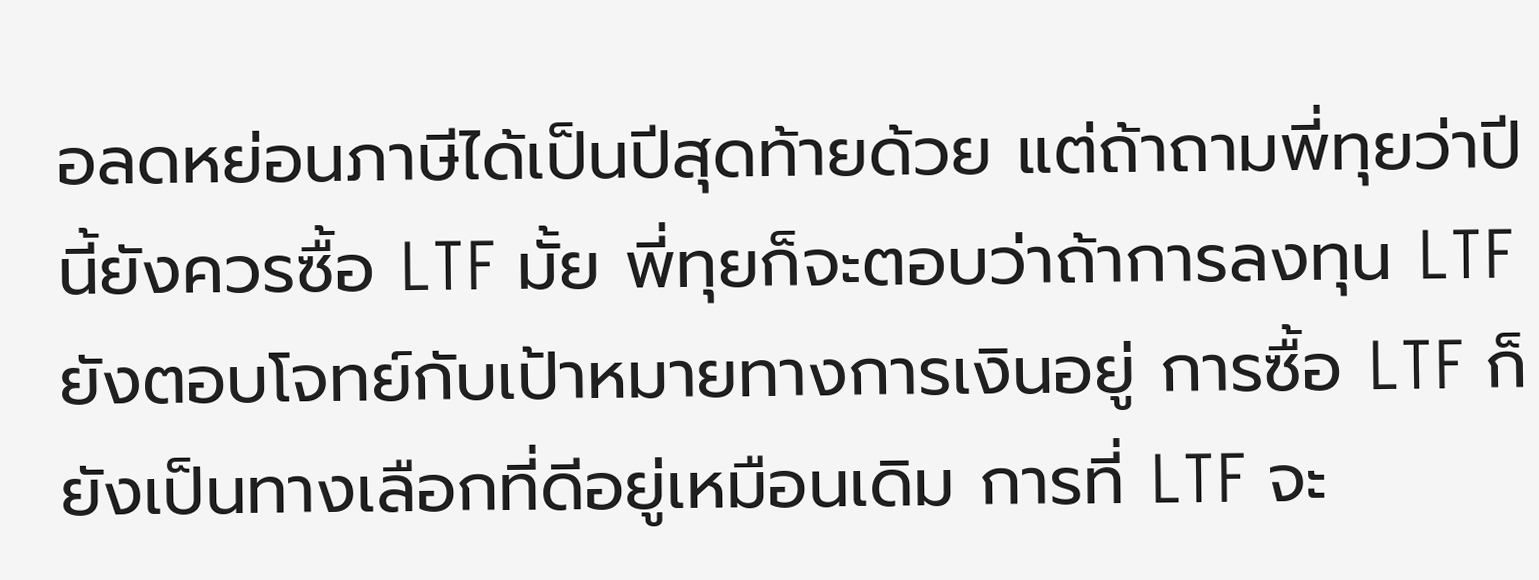อลดหย่อนภาษีได้เป็นปีสุดท้ายด้วย แต่ถ้าถามพี่ทุยว่าปีนี้ยังควรซื้อ LTF มั้ย พี่ทุยก็จะตอบว่าถ้าการลงทุน LTF ยังตอบโจทย์กับเป้าหมายทางการเงินอยู่ การซื้อ LTF ก็ยังเป็นทางเลือกที่ดีอยู่เหมือนเดิม การที่ LTF จะ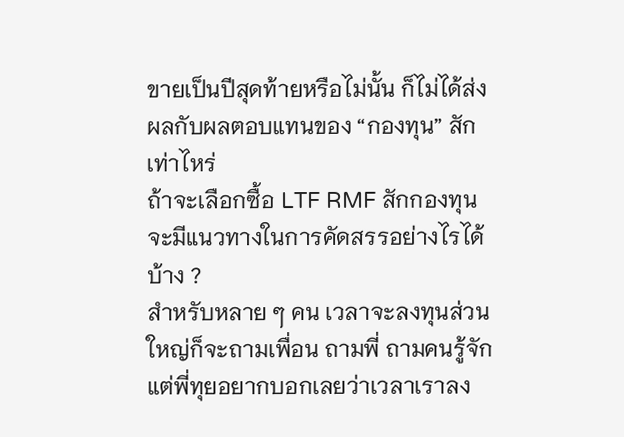ขายเป็นปีสุดท้ายหรือไม่นั้น ก็ไม่ได้ส่งผลกับผลตอบแทนของ “กองทุน” สักเท่าไหร่
ถ้าจะเลือกซื้อ LTF RMF สักกองทุน จะมีแนวทางในการคัดสรรอย่างไรได้บ้าง ?
สำหรับหลาย ๆ คน เวลาจะลงทุนส่วนใหญ่ก็จะถามเพื่อน ถามพี่ ถามคนรู้จัก แต่พี่ทุยอยากบอกเลยว่าเวลาเราลง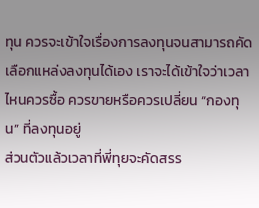ทุน ควรจะเข้าใจเรื่องการลงทุนจนสามารถคัดเลือกแหล่งลงทุนได้เอง เราจะได้เข้าใจว่าเวลาไหนควรซื้อ ควรขายหรือควรเปลี่ยน “กองทุน” ที่ลงทุนอยู่
ส่วนตัวแล้วเวลาที่พี่ทุยจะคัดสรร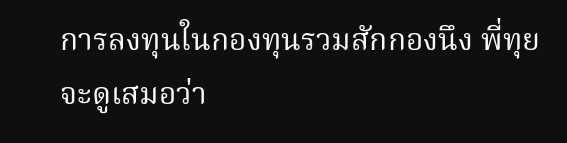การลงทุนในกองทุนรวมสักกองนึง พี่ทุยจะดูเสมอว่า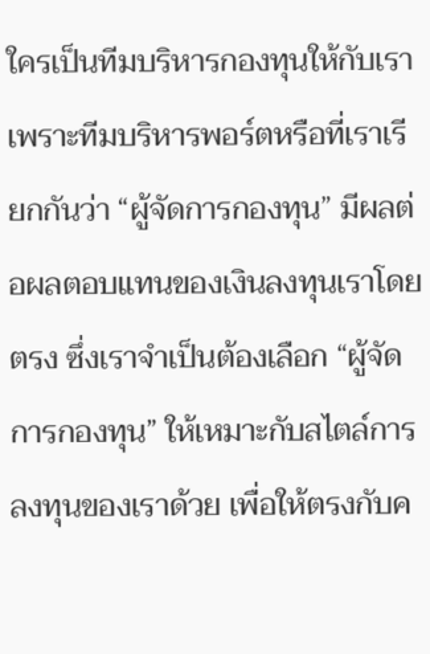ใครเป็นทีมบริหารกองทุนให้กับเรา เพราะทีมบริหารพอร์ตหรือที่เราเรียกกันว่า “ผู้จัดการกองทุน” มีผลต่อผลตอบแทนของเงินลงทุนเราโดยตรง ซึ่งเราจำเป็นต้องเลือก “ผู้จัดการกองทุน” ให้เหมาะกับสไตล์การลงทุนของเราด้วย เพื่อให้ตรงกับค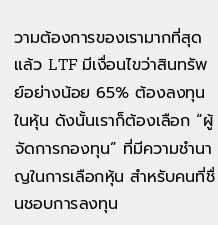วามต้องการของเรามากที่สุด
แล้ว LTF มีเงื่อนไขว่าสินทรัพย์อย่างน้อย 65% ต้องลงทุนในหุ้น ดังนั้นเราก็ต้องเลือก “ผู้จัดการกองทุน” ที่มีความชำนาญในการเลือกหุ้น สำหรับคนที่ชื่นชอบการลงทุน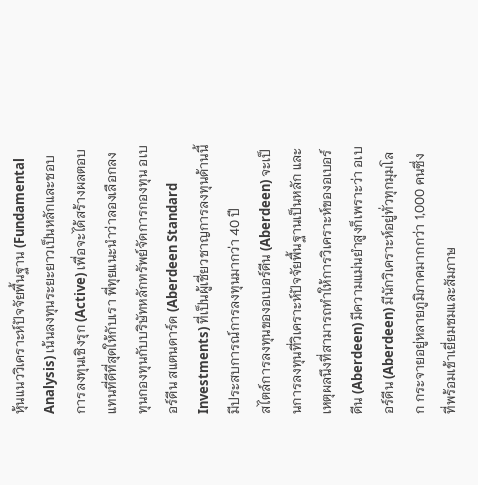หุ้นแนววิเคราะห์ปัจจัยพื้นฐาน (Fundamental Analysis) เน้นลงทุนระยะยาวเป็นหลักและชอบการลงทุนเชิงรุก (Active) เพื่อจะได้สร้างผลตอบแทนที่ดีที่สุดให้กับเรา พี่ทุยแนะนำว่าลองเลือกลงทุนกองทุนกับบริษัทหลักทรัพย์จัดการกองทุน อเบอร์ดีน สแตนดาร์ด (Aberdeen Standard Investments) ที่เป็นผู้เชี่ยวชาญการลงทุนด้านนี้ มีประสบการณ์การลงทุนมากว่า 40 ปี
สไตล์การลงทุนของอเบอร์ดีน (Aberdeen) จะเป็นการลงทุนที่วิเคราะห์ปัจจัยพื้นฐานเป็นหลัก และเหตุผลนึงที่สามารถทำให้การวิเคราะห์ของอเบอร์ดีน (Aberdeen) มีความแม่นยำสูงก็เพราะว่า อเบอร์ดีน (Aberdeen) มีนักวิเคราะห์อยู่ทั่วทุกมุมโลก กระจายอยู่หลายภูมิภาคมากกว่า 1,000 คนซึ่ง ที่พร้อมเข้าเยี่ยมชมและสัมภาษ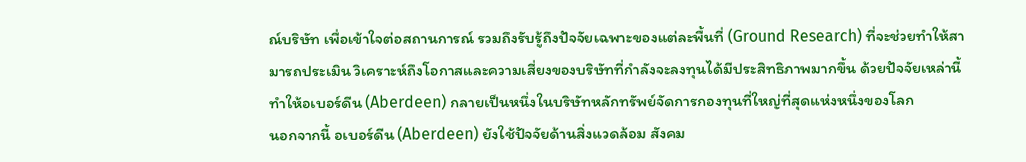ณ์บริษัท เพื่อเข้าใจต่อสถานการณ์ รวมถึงรับรู้ถึงปัจจัยเฉพาะของแต่ละพื้นที่ (Ground Research) ที่จะช่วยทำให้สามารถประเมิน วิเคราะห์ถึงโอกาสและความเสี่ยงของบริษัทที่กำลังจะลงทุนได้มีประสิทธิภาพมากขึ้น ด้วยปัจจัยเหล่านี้ทำให้อเบอร์ดีน (Aberdeen) กลายเป็นหนึ่งในบริษัทหลักทรัพย์จัดการกองทุนที่ใหญ่ที่สุดแห่งหนึ่งของโลก
นอกจากนี้ อเบอร์ดีน (Aberdeen) ยังใช้ปัจจัยด้านสิ่งแวดล้อม สังคม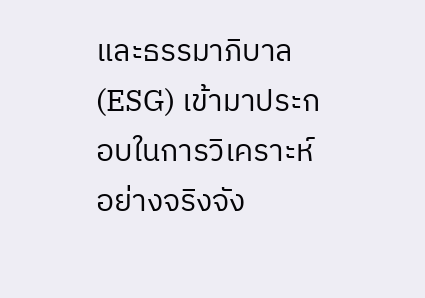และธรรมาภิบาล (ESG) เข้ามาประกอบในการวิเคราะห์อย่างจริงจัง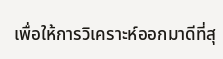เพื่อให้การวิเคราะห์ออกมาดีที่สุ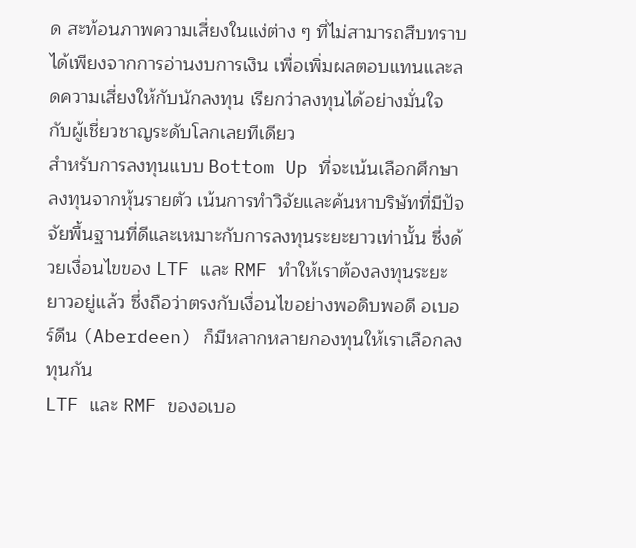ด สะท้อนภาพความเสี่ยงในแง่ต่าง ๆ ที่ไม่สามารถสืบทราบได้เพียงจากการอ่านงบการเงิน เพื่อเพิ่มผลตอบแทนและลดความเสี่ยงให้กับนักลงทุน เรียกว่าลงทุนได้อย่างมั่นใจกับผู้เชี่ยวชาญระดับโลกเลยทีเดียว
สำหรับการลงทุนแบบ Bottom Up ที่จะเน้นเลือกศึกษาลงทุนจากหุ้นรายตัว เน้นการทำวิจัยและค้นหาบริษัทที่มีปัจจัยพื้นฐานที่ดีและเหมาะกับการลงทุนระยะยาวเท่านั้น ซึ่งด้วยเงื่อนไขของ LTF และ RMF ทำให้เราต้องลงทุนระยะยาวอยู่แล้ว ซึ่งถือว่าตรงกับเงื่อนไขอย่างพอดิบพอดี อเบอร์ดีน (Aberdeen) ก็มีหลากหลายกองทุนให้เราเลือกลงทุนกัน
LTF และ RMF ของอเบอ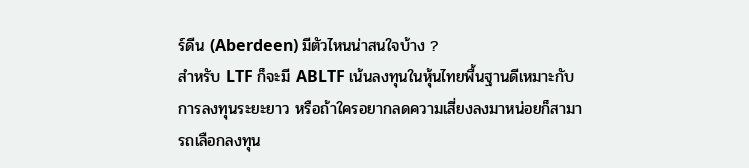ร์ดีน (Aberdeen) มีตัวไหนน่าสนใจบ้าง ?
สำหรับ LTF ก็จะมี ABLTF เน้นลงทุนในหุ้นไทยพื้นฐานดีเหมาะกับการลงทุนระยะยาว หรือถ้าใครอยากลดความเสี่ยงลงมาหน่อยก็สามารถเลือกลงทุน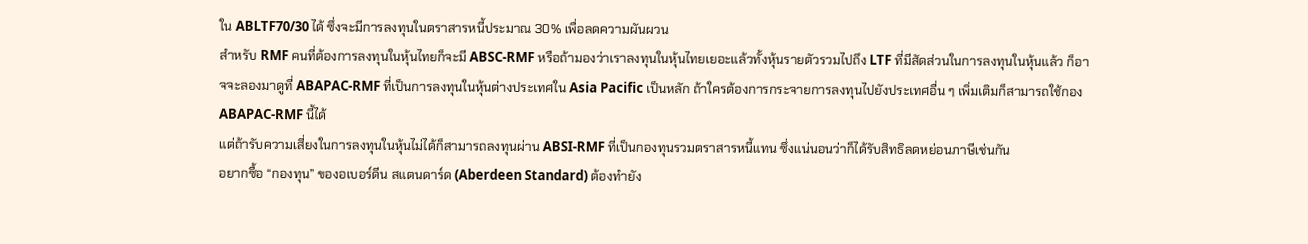ใน ABLTF70/30 ได้ ซึ่งจะมีการลงทุนในตราสารหนี้ประมาณ 30% เพื่อลดความผันผวน
สำหรับ RMF คนที่ต้องการลงทุนในหุ้นไทยก็จะมี ABSC-RMF หรือถ้ามองว่าเราลงทุนในหุ้นไทยเยอะแล้วทั้งหุ้นรายตัวรวมไปถึง LTF ที่มีสัดส่วนในการลงทุนในหุ้นแล้ว ก็อาจจะลองมาดูที่ ABAPAC-RMF ที่เป็นการลงทุนในหุ้นต่างประเทศใน Asia Pacific เป็นหลัก ถ้าใครต้องการกระจายการลงทุนไปยังประเทศอื่น ๆ เพิ่มเติมก็สามารถใช้กอง ABAPAC-RMF นี้ได้
แต่ถ้ารับความเสี่ยงในการลงทุนในหุ้นไม่ได้ก็สามารถลงทุนผ่าน ABSI-RMF ที่เป็นกองทุนรวมตราสารหนี้แทน ซึ่งแน่นอนว่าก็ได้รับสิทธิลดหย่อนภาษีเช่นกัน
อยากซื้อ “กองทุน” ของอเบอร์ดีน สแตนดาร์ด (Aberdeen Standard) ต้องทำยัง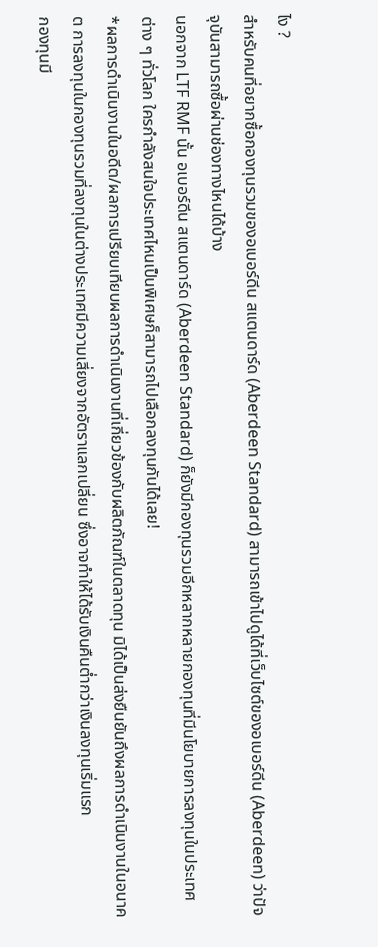ไง ?
สำหรับคนที่อยากซื้อกองทุนรวมของอเบอร์ดีน สแตนดาร์ด (Aberdeen Standard) สามารถเข้าไปดูได้ที่เว็บไซต์ของอเบอร์ดีน (Aberdeen) ว่าปัจจุบันสามารถซื้อผ่านช่องทางไหนได้บ้าง
นอกจาก LTF RMF นั้น อเบอร์ดีน สแตนดาร์ด (Aberdeen Standard) ก็ยังมีกองทุนรวมอีกหลากหลายกองทุนที่มีนโยบายการลงทุนในประเทศต่าง ๆ ทั่วโลก ใครกำลังสนใจประเทศไหนเป็นพิเศษก็สามารถไปเลือกลงทุนกันได้เลย!
*ผลการดำเนินงานในอดีต/ผลการเปรียบเทียบผลการดำเนินงานที่เกี่ยวข้องกับผลิตภัณฑ์ในตลาดทุน มิได้เป็นส่งยืนยันถึงผลการดำเนินงานในอนาคต การลงทุนในกองทุนรวมที่ลงทุนในต่างประเทศมีความเสี่ยงจากอัตราแลกเปลี่ยน ซึ่งอาจทำให้ได้รับเงินคืนต่ำกว่าเงินลงทุนเริ่มแรก
กองทุนมี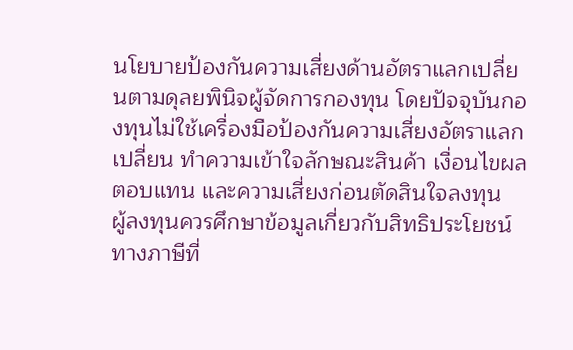นโยบายป้องกันความเสี่ยงด้านอัตราแลกเปลี่ยนตามดุลยพินิจผู้จัดการกองทุน โดยปัจจุบันกองทุนไม่ใช้เครื่องมือป้องกันความเสี่ยงอัตราแลกเปลี่ยน ทำความเข้าใจลักษณะสินค้า เงื่อนไขผลตอบแทน และความเสี่ยงก่อนตัดสินใจลงทุน
ผู้ลงทุนควรศึกษาข้อมูลเกี่ยวกับสิทธิประโยชน์ทางภาษีที่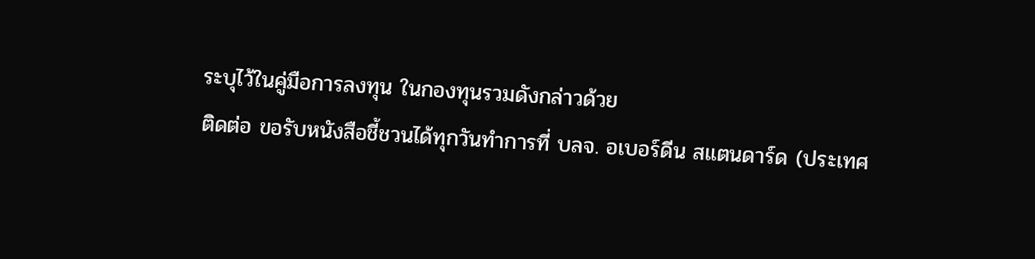ระบุไว้ในคู่มือการลงทุน ในกองทุนรวมดังกล่าวด้วย
ติดต่อ ขอรับหนังสือชี้ชวนได้ทุกวันทำการที่ บลจ. อเบอร์ดีน สแตนดาร์ด (ประเทศ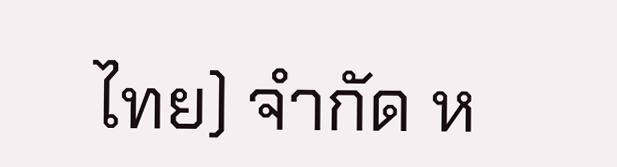ไทย) จำกัด ห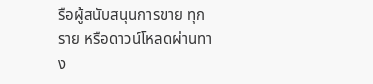รือผู้สนับสนุนการขาย ทุกราย หรือดาวน์โหลดผ่านทาง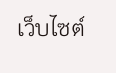เว็บไซต์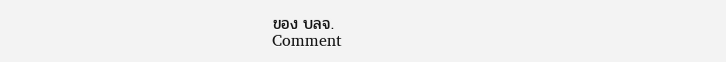ของ บลจ.
Comment